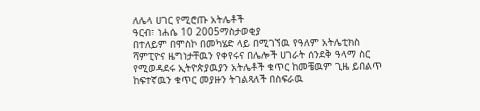ለሌላ ሀገር የሚሮጡ አትሌቶች
ዓርብ፣ ነሐሴ 10 2005ማስታወቂያ
በተለይም በሞስኮ በመካሄድ ላይ በሚገኘዉ የዓለም አትሌቲክስ ሻምፒዮና ዜግነታቸዉን የቀየሩና በሌሎች ሀገራት ሰንደቅ ዓላማ ስር የሚወዳደሩ ኢትዮጵያዉያን አትሌቶች ቁጥር ከመቼዉም ጊዜ ይበልጥ ከፍተኛዉን ቁጥር መያዙን ትገልጻለች በስፍራዉ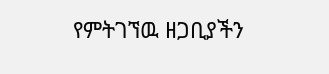የምትገኘዉ ዘጋቢያችን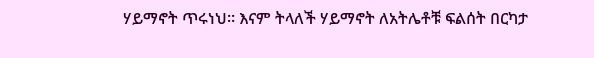ሃይማኖት ጥሩነህ። እናም ትላለች ሃይማኖት ለአትሌቶቹ ፍልሰት በርካታ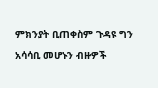ምክንያት ቢጠቀስም ጉዳዩ ግን አሳሳቢ መሆኑን ብዙዎች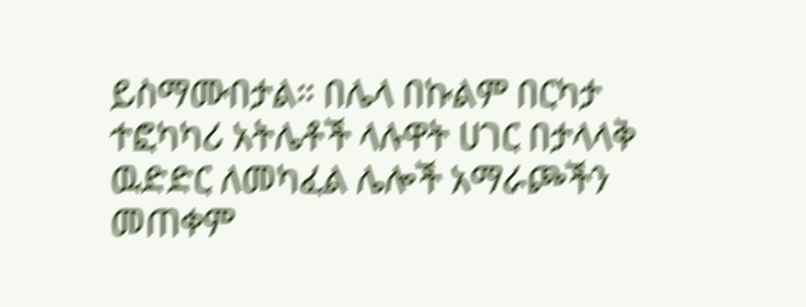ይስማሙበታል። በሌላ በኩልም በርካታ ተፎካካሪ አትሌቶች ላሉዋት ሀገር በታላላቅ ዉድድር ለመካፈል ሌሎች አማራጮችን መጠቀም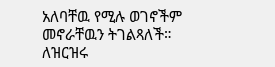አለባቸዉ የሚሉ ወገኖችም መኖራቸዉን ትገልጻለች። ለዝርዝሩ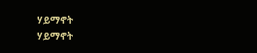ሃይማኖት
ሃይማኖት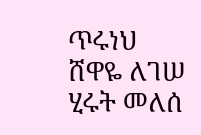ጥሩነህ
ሸዋዬ ለገሠ
ሂሩት መለሰ